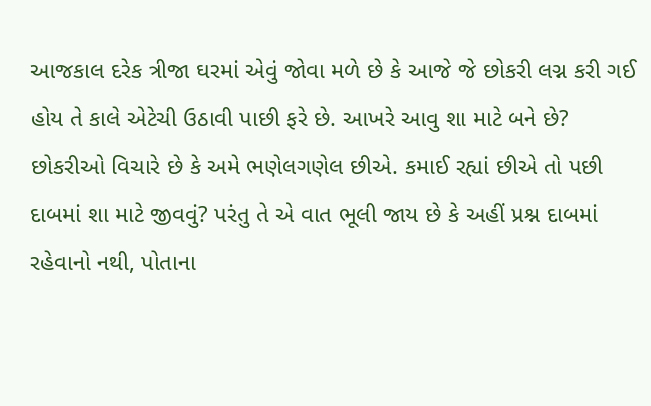આજકાલ દરેક ત્રીજા ઘરમાં એવું જોવા મળે છે કે આજે જે છોકરી લગ્ન કરી ગઈ હોય તે કાલે એટેચી ઉઠાવી પાછી ફરે છે. આખરે આવુ શા માટે બને છે?
છોકરીઓ વિચારે છે કે અમે ભણેલગણેલ છીએ. કમાઈ રહ્યાં છીએ તો પછી દાબમાં શા માટે જીવવું? પરંતુ તે એ વાત ભૂલી જાય છે કે અહીં પ્રશ્ન દાબમાં રહેવાનો નથી, પોતાના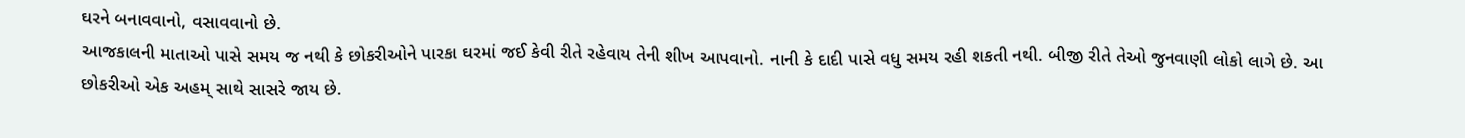ઘરને બનાવવાનો, વસાવવાનો છે.
આજકાલની માતાઓ પાસે સમય જ નથી કે છોકરીઓને પારકા ઘરમાં જઈ કેવી રીતે રહેવાય તેની શીખ આપવાનો. નાની કે દાદી પાસે વધુ સમય રહી શકતી નથી. બીજી રીતે તેઓ જુનવાણી લોકો લાગે છે. આ છોકરીઓ એક અહમ્ સાથે સાસરે જાય છે.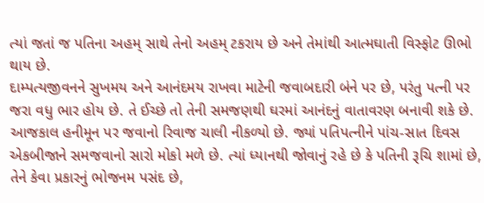ત્યાં જતાં જ પતિના અહમ્ સાથે તેનો અહમ્ ટકરાય છે અને તેમાંથી આત્મઘાતી વિસ્ફોટ ઊભો થાય છે.
દામ્પત્યજીવનને સુખમય અને આનંદમય રાખવા માટેની જવાબદારી બંને પર છે, પરંતુ પત્ની પર જરા વધુ ભાર હોય છે. તે ઈચ્છે તો તેની સમજણથી ઘરમાં આનંદનું વાતાવરણ બનાવી શકે છે.
આજકાલ હનીમૂન પર જવાનો રિવાજ ચાલી નીકળ્યો છે. જ્યાં પતિપત્નીને પાંચ-સાત દિવસ એકબીજાને સમજવાનો સારો મોકો મળે છે. ત્યાં ધ્યાનથી જોવાનું રહે છે કે પતિની રૂચિ શામાં છે, તેને કેવા પ્રકારનું ભોજનમ પસંદ છે,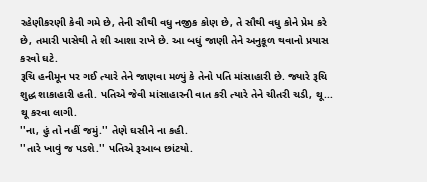રહેણીકરણી કેવી ગમે છે, તેની સૌથી વધુ નજીક કોણ છે, તે સૌથી વધુ કોને પ્રેમ કરે છે, તમારી પાસેથી તે શી આશા રાખે છે. આ બધું જાણી તેને અનુકૂળ થવાનો પ્રયાસ કરવો ઘટે.
રૂચિ હનીમૂન પર ગઈ ત્યારે તેને જાણવા મળ્યું કે તેનો પતિ માંસાહારી છે. જ્યારે રૂચિ શુદ્ધ શાકાહારી હતી. પતિએ જેવી માંસાહારની વાત કરી ત્યારે તેને ચીતરી ચડી, થૂ... થૂ કરવા લાગી.
''ના, હું તો નહીં જમું.'' તેણે ઘસીને ના કહી.
''તારે ખાવું જ પડશે.'' પતિએ રૂઆબ છાંટયો.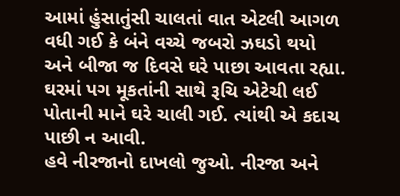આમાં હુંસાતુંસી ચાલતાં વાત એટલી આગળ વધી ગઈ કે બંને વચ્ચે જબરો ઝઘડો થયો અને બીજા જ દિવસે ઘરે પાછા આવતા રહ્યા. ઘરમાં પગ મૂકતાંની સાથે રૂચિ એટેચી લઈ પોતાની માને ઘરે ચાલી ગઈ. ત્યાંથી એ કદાચ પાછી ન આવી.
હવે નીરજાનો દાખલો જુઓ. નીરજા અને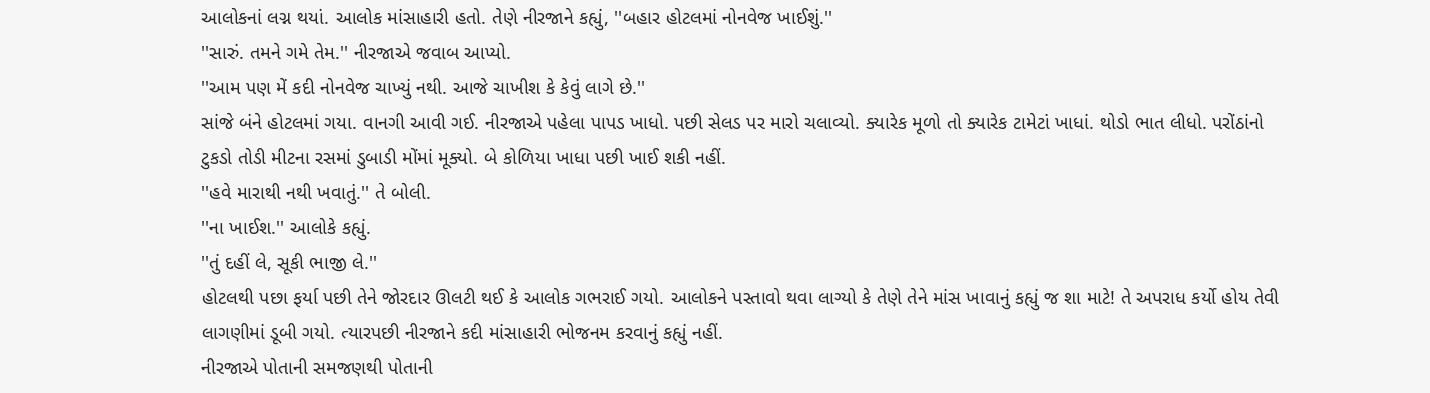આલોકનાં લગ્ન થયાં. આલોક માંસાહારી હતો. તેણે નીરજાને કહ્યું, ''બહાર હોટલમાં નોનવેજ ખાઈશું.''
''સારું. તમને ગમે તેમ.'' નીરજાએ જવાબ આપ્યો.
''આમ પણ મેં કદી નોનવેજ ચાખ્યું નથી. આજે ચાખીશ કે કેવું લાગે છે.''
સાંજે બંને હોટલમાં ગયા. વાનગી આવી ગઈ. નીરજાએ પહેલા પાપડ ખાધો. પછી સેલડ પર મારો ચલાવ્યો. ક્યારેક મૂળો તો ક્યારેક ટામેટાં ખાધાં. થોડો ભાત લીધો. પરોંઠાંનો ટુકડો તોડી મીટના રસમાં ડુબાડી મોંમાં મૂક્યો. બે કોળિયા ખાધા પછી ખાઈ શકી નહીં.
''હવે મારાથી નથી ખવાતું.'' તે બોલી.
''ના ખાઈશ.'' આલોકે કહ્યું.
''તું દહીં લે, સૂકી ભાજી લે.''
હોટલથી પછા ફર્યા પછી તેને જોરદાર ઊલટી થઈ કે આલોક ગભરાઈ ગયો. આલોકને પસ્તાવો થવા લાગ્યો કે તેણે તેને માંસ ખાવાનું કહ્યું જ શા માટે! તે અપરાધ કર્યો હોય તેવી લાગણીમાં ડૂબી ગયો. ત્યારપછી નીરજાને કદી માંસાહારી ભોજનમ કરવાનું કહ્યું નહીં.
નીરજાએ પોતાની સમજણથી પોતાની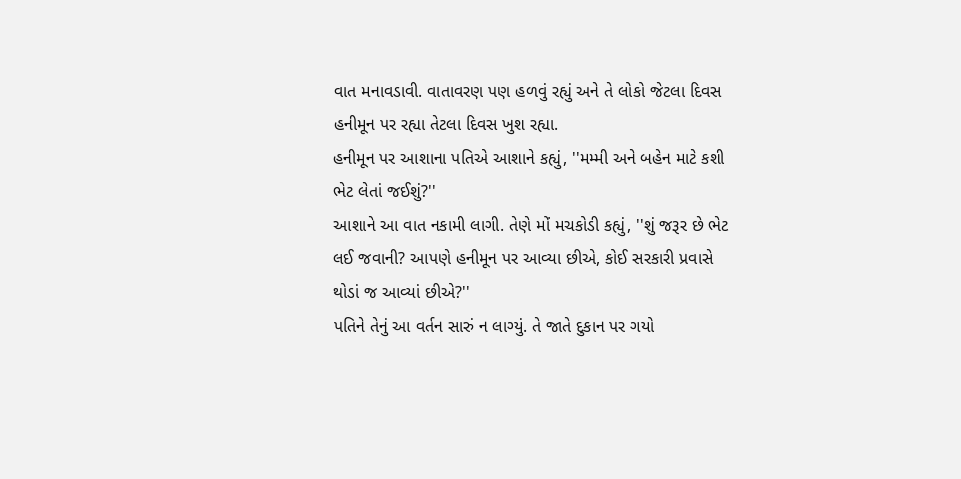વાત મનાવડાવી. વાતાવરણ પણ હળવું રહ્યું અને તે લોકો જેટલા દિવસ હનીમૂન પર રહ્યા તેટલા દિવસ ખુશ રહ્યા.
હનીમૂન પર આશાના પતિએ આશાને કહ્યું, ''મમ્મી અને બહેન માટે કશી ભેટ લેતાં જઈશું?''
આશાને આ વાત નકામી લાગી. તેણે મોં મચકોડી કહ્યું, ''શું જરૂર છે ભેટ લઈ જવાની? આપણે હનીમૂન પર આવ્યા છીએ, કોઈ સરકારી પ્રવાસે થોડાં જ આવ્યાં છીએ?''
પતિને તેનું આ વર્તન સારું ન લાગ્યું. તે જાતે દુકાન પર ગયો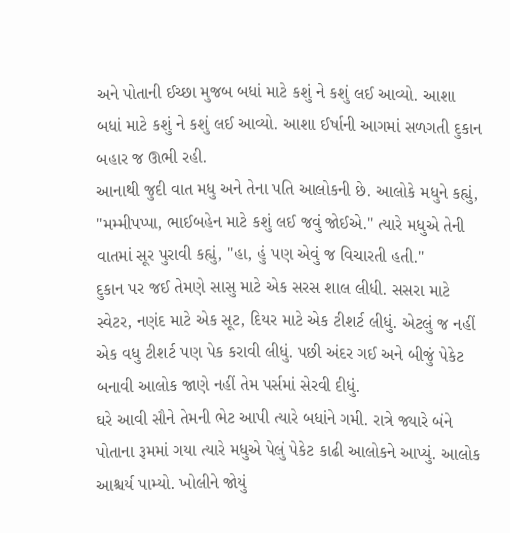અને પોતાની ઈચ્છા મુજબ બધાં માટે કશું ને કશું લઈ આવ્યો. આશા બધાં માટે કશું ને કશું લઈ આવ્યો. આશા ઈર્ષાની આગમાં સળગતી દુકાન બહાર જ ઊભી રહી.
આનાથી જુદી વાત મધુ અને તેના પતિ આલોકની છે. આલોકે મધુને કહ્યું, ''મમ્મીપપ્પા, ભાઈબહેન માટે કશું લઈ જવું જોઈએ.'' ત્યારે મધુએ તેની વાતમાં સૂર પુરાવી કહ્યું, ''હા, હું પણ એવું જ વિચારતી હતી.''
દુકાન પર જઈ તેમણે સાસુ માટે એક સરસ શાલ લીધી. સસરા માટે સ્વેટર, નણંદ માટે એક સૂટ, દિયર માટે એક ટીશર્ટ લીધું. એટલું જ નહીં એક વધુ ટીશર્ટ પણ પેક કરાવી લીધું. પછી અંદર ગઈ અને બીજું પેકેટ બનાવી આલોક જાણે નહીં તેમ પર્સમાં સેરવી દીધું.
ઘરે આવી સૌને તેમની ભેટ આપી ત્યારે બધાંને ગમી. રાત્રે જ્યારે બંને પોતાના રૂમમાં ગયા ત્યારે મધુએ પેલું પેકેટ કાઢી આલોકને આપ્યું. આલોક આશ્ચર્ય પામ્યો. ખોલીને જોયું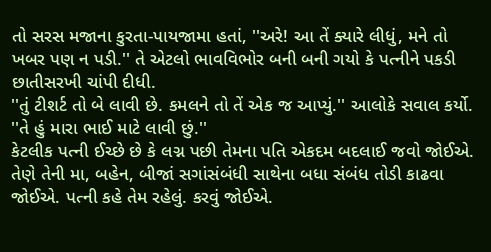તો સરસ મજાના કુરતા-પાયજામા હતાં, ''અરે! આ તેં ક્યારે લીધું, મને તો ખબર પણ ન પડી.'' તે એટલો ભાવવિભોર બની બની ગયો કે પત્નીને પકડી છાતીસરખી ચાંપી દીધી.
''તું ટીશર્ટ તો બે લાવી છે. કમલને તો તેં એક જ આપ્યું.'' આલોકે સવાલ કર્યો.
''તે હું મારા ભાઈ માટે લાવી છું.''
કેટલીક પત્ની ઈચ્છે છે કે લગ્ન પછી તેમના પતિ એકદમ બદલાઈ જવો જોઈએ. તેણે તેની મા, બહેન, બીજાં સગાંસંબંધી સાથેના બધા સંબંધ તોડી કાઢવા જોઈએ. પત્ની કહે તેમ રહેલું. કરવું જોઈએ.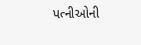પત્નીઓની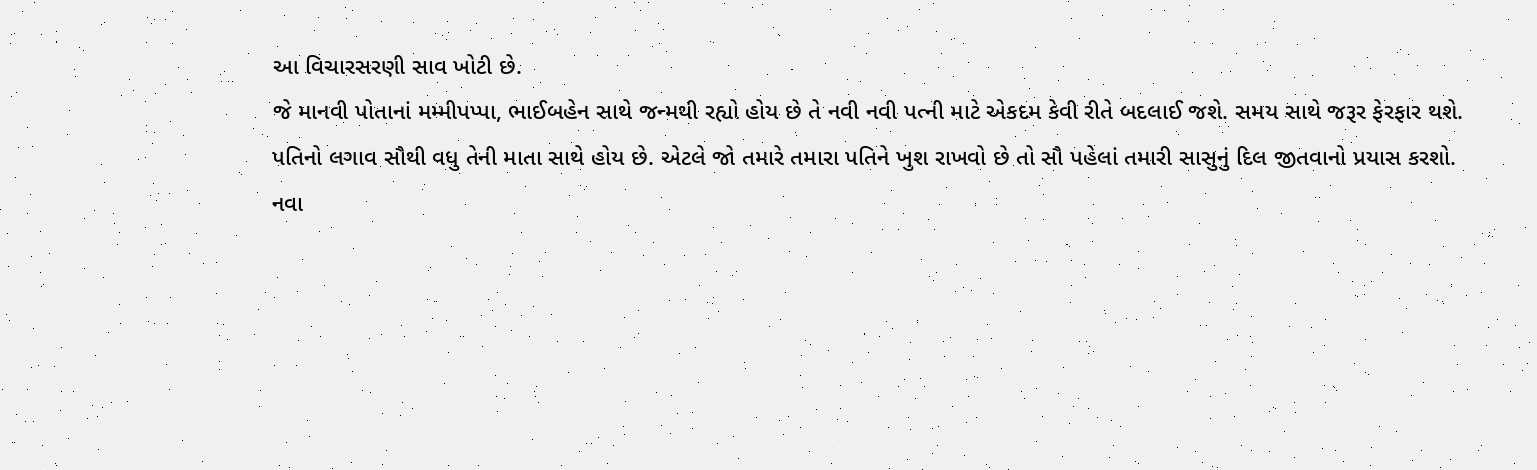આ વિચારસરણી સાવ ખોટી છે.
જે માનવી પોતાનાં મમ્મીપપ્પા, ભાઈબહેન સાથે જન્મથી રહ્યો હોય છે તે નવી નવી પત્ની માટે એકદમ કેવી રીતે બદલાઈ જશે. સમય સાથે જરૂર ફેરફાર થશે.
પતિનો લગાવ સૌથી વધુ તેની માતા સાથે હોય છે. એટલે જો તમારે તમારા પતિને ખુશ રાખવો છે તો સૌ પહેલાં તમારી સાસુનું દિલ જીતવાનો પ્રયાસ કરશો.
નવા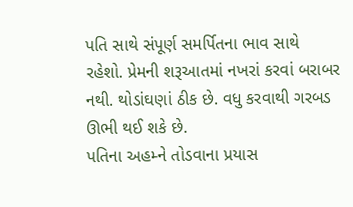પતિ સાથે સંપૂર્ણ સમર્પિતના ભાવ સાથે રહેશો. પ્રેમની શરૂઆતમાં નખરાં કરવાં બરાબર નથી. થોડાંઘણાં ઠીક છે. વધુ કરવાથી ગરબડ ઊભી થઈ શકે છે.
પતિના અહમ્ને તોડવાના પ્રયાસ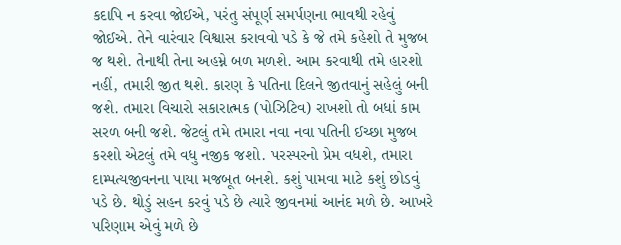કદાપિ ન કરવા જોઈએ, પરંતુ સંપૂર્ણ સમર્પણના ભાવથી રહેવું જોઈએ. તેને વારંવાર વિશ્વાસ કરાવવો પડે કે જે તમે કહેશો તે મુજબ જ થશે. તેનાથી તેના અહમ્ને બળ મળશે. આમ કરવાથી તમે હારશો નહીં, તમારી જીત થશે. કારણ કે પતિના દિલને જીતવાનું સહેલું બની જશે. તમારા વિચારો સકારાત્મક (પોઝિટિવ) રાખશો તો બધાં કામ સરળ બની જશે. જેટલું તમે તમારા નવા નવા પતિની ઈચ્છા મુજબ કરશો એટલું તમે વધુ નજીક જશો. પરસ્પરનો પ્રેમ વધશે, તમારા દામ્પત્યજીવનના પાયા મજબૂત બનશે. કશું પામવા માટે કશું છોડવું પડે છે. થોડું સહન કરવું પડે છે ત્યારે જીવનમાં આનંદ મળે છે. આખરે પરિણામ એવું મળે છે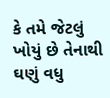કે તમે જેટલું ખોયું છે તેનાથી ઘણું વધુ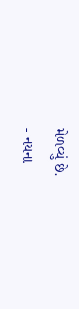મેળવ્યું છે.
- નયના